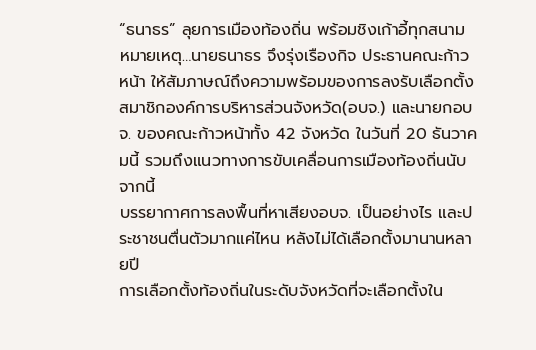“ธนาธร” ลุยการเมืองท้องถิ่น พร้อมชิงเก้าอี้ทุกสนาม
หมายเหตุ…นายธนาธร จึงรุ่งเรืองกิจ ประธานคณะก้าวหน้า ให้สัมภาษณ์ถึงความพร้อมของการลงรับเลือกตั้งสมาชิกองค์การบริหารส่วนจังหวัด(อบจ.) และนายกอบจ. ของคณะก้าวหน้าทั้ง 42 จังหวัด ในวันที่ 20 ธันวาคมนี้ รวมถึงแนวทางการขับเคลื่อนการเมืองท้องถิ่นนับจากนี้
บรรยากาศการลงพื้นที่หาเสียงอบจ. เป็นอย่างไร และประชาชนตื่นตัวมากแค่ไหน หลังไม่ได้เลือกตั้งมานานหลายปี
การเลือกตั้งท้องถิ่นในระดับจังหวัดที่จะเลือกตั้งใน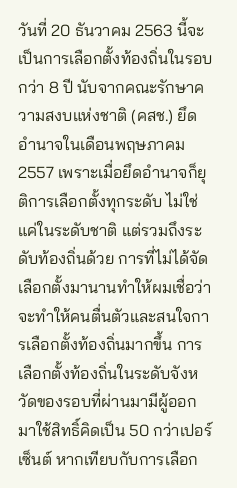วันที่ 20 ธันวาคม 2563 นี้จะเป็นการเลือกตั้งท้องถิ่นในรอบกว่า 8 ปี นับจากคณะรักษาความสงบแห่งชาติ (คสช.) ยึดอำนาจในเดือนพฤษภาคม 2557 เพราะเมื่อยึดอำนาจก็ยุติการเลือกตั้งทุกระดับ ไม่ใช่แค่ในระดับชาติ แต่รวมถึงระดับท้องถิ่นด้วย การที่ไม่ได้จัดเลือกตั้งมานานทำให้ผมเชื่อว่าจะทำให้คนตื่นตัวและสนใจการเลือกตั้งท้องถิ่นมากขึ้น การเลือกตั้งท้องถิ่นในระดับจังหวัดของรอบที่ผ่านมามีผู้ออกมาใช้สิทธิ์คิดเป็น 50 กว่าเปอร์เซ็นต์ หากเทียบกับการเลือก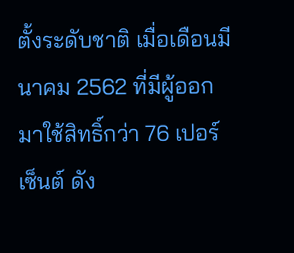ตั้งระดับชาติ เมื่อเดือนมีนาคม 2562 ที่มีผู้ออกมาใช้สิทธิ์กว่า 76 เปอร์เซ็นต์ ดัง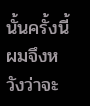นั้นครั้งนี้ผมจึงหวังว่าจะ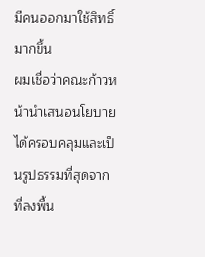มีคนออกมาใช้สิทธิ์มากขึ้น
ผมเชื่อว่าคณะก้าวหน้านำเสนอนโยบายได้ครอบคลุมและเป็นรูปธรรมที่สุดจากที่ลงพื้น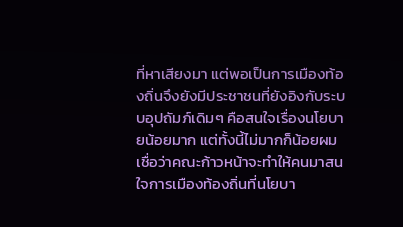ที่หาเสียงมา แต่พอเป็นการเมืองท้องถิ่นจึงยังมีประชาชนที่ยังอิงกับระบบอุปถัมภ์เดิมๆ คือสนใจเรื่องนโยบายน้อยมาก แต่ทั้งนี้ไม่มากก็น้อยผมเชื่อว่าคณะก้าวหน้าจะทำให้คนมาสนใจการเมืองท้องถิ่นที่นโยบา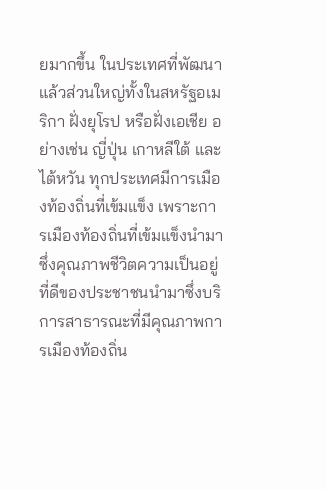ยมากขึ้น ในประเทศที่พัฒนาแล้วส่วนใหญ่ทั้งในสหรัฐอเมริกา ฝั่งยุโรป หรือฝั่งเอเชีย อย่างเช่น ญี่ปุ่น เกาหลีใต้ และไต้หวัน ทุกประเทศมีการเมืองท้องถิ่นที่เข้มแข็ง เพราะการเมืองท้องถิ่นที่เข้มแข็งนำมาซึ่งคุณภาพชีวิตความเป็นอยู่ที่ดีของประชาชนนำมาซึ่งบริการสาธารณะที่มีคุณภาพการเมืองท้องถิ่น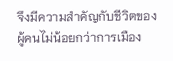จึงมีความสำคัญกับชีวิตของผู้คนไม่น้อยกว่าการเมือง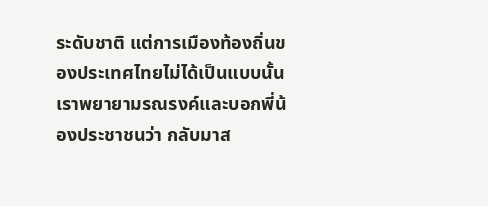ระดับชาติ แต่การเมืองท้องถิ่นของประเทศไทยไม่ได้เป็นแบบนั้น เราพยายามรณรงค์และบอกพี่น้องประชาชนว่า กลับมาส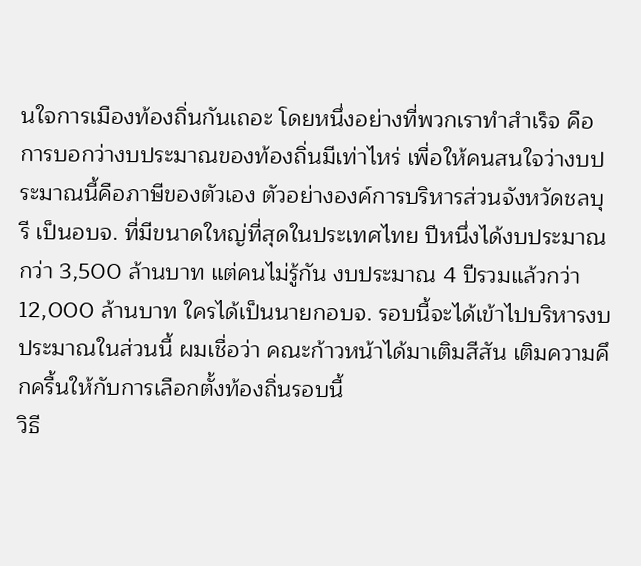นใจการเมืองท้องถิ่นกันเถอะ โดยหนึ่งอย่างที่พวกเราทำสำเร็จ คือ การบอกว่างบประมาณของท้องถิ่นมีเท่าไหร่ เพื่อให้คนสนใจว่างบประมาณนี้คือภาษีของตัวเอง ตัวอย่างองค์การบริหารส่วนจังหวัดชลบุรี เป็นอบจ. ที่มีขนาดใหญ่ที่สุดในประเทศไทย ปีหนึ่งได้งบประมาณกว่า 3,500 ล้านบาท แต่คนไม่รู้กัน งบประมาณ 4 ปีรวมแล้วกว่า 12,000 ล้านบาท ใครได้เป็นนายกอบจ. รอบนี้จะได้เข้าไปบริหารงบประมาณในส่วนนี้ ผมเชื่อว่า คณะก้าวหน้าได้มาเติมสีสัน เติมความคึกครื้นให้กับการเลือกตั้งท้องถิ่นรอบนี้
วิธี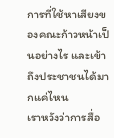การที่ใช้หาเสียงของคณะก้าวหน้าเป็นอย่างไร และเข้าถึงประชาชนได้มากแค่ไหน
เราหวังว่าการสื่อ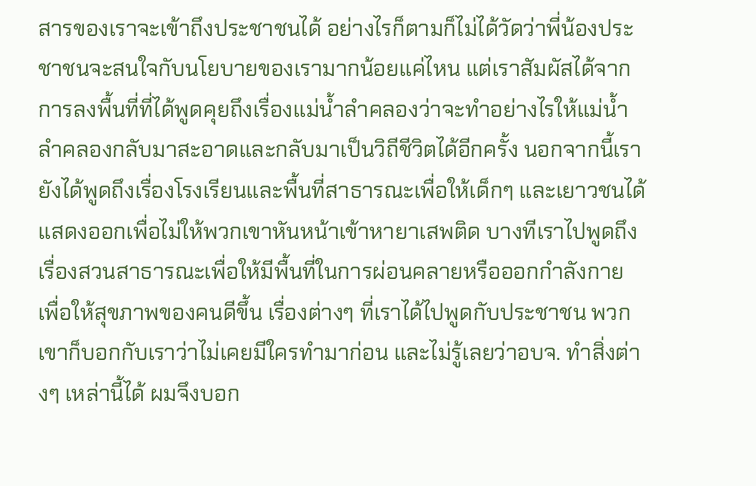สารของเราจะเข้าถึงประชาชนได้ อย่างไรก็ตามก็ไม่ได้วัดว่าพี่น้องประชาชนจะสนใจกับนโยบายของเรามากน้อยแค่ไหน แต่เราสัมผัสได้จากการลงพื้นที่ที่ได้พูดคุยถึงเรื่องแม่น้ำลำคลองว่าจะทำอย่างไรให้แม่น้ำลำคลองกลับมาสะอาดและกลับมาเป็นวิถีชีวิตได้อีกครั้ง นอกจากนี้เรายังได้พูดถึงเรื่องโรงเรียนและพื้นที่สาธารณะเพื่อให้เด็กๆ และเยาวชนได้แสดงออกเพื่อไม่ให้พวกเขาหันหน้าเข้าหายาเสพติด บางทีเราไปพูดถึงเรื่องสวนสาธารณะเพื่อให้มีพื้นที่ในการผ่อนคลายหรือออกกำลังกาย เพื่อให้สุขภาพของคนดีขึ้น เรื่องต่างๆ ที่เราได้ไปพูดกับประชาชน พวกเขาก็บอกกับเราว่าไม่เคยมีใครทำมาก่อน และไม่รู้เลยว่าอบจ. ทำสิ่งต่างๆ เหล่านี้ได้ ผมจึงบอก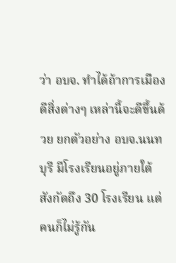ว่า อบจ. ทำได้ถ้าการเมืองดีสิ่งต่างๆ เหล่านี้จะดีขึ้นด้วย ยกตัวอย่าง อบจ.นนทบุรี มีโรงเรียนอยู่ภายใต้สังกัดถึง 30 โรงเรียน แต่คนก็ไม่รู้กัน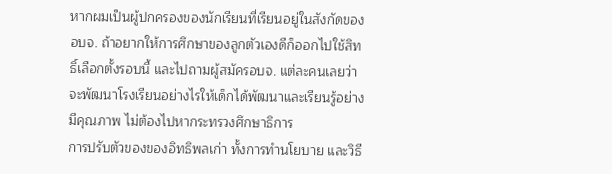หากผมเป็นผู้ปกครองของนักเรียนที่เรียนอยู่ในสังกัดของอบจ. ถ้าอยากให้การศึกษาของลูกตัวเองดีก็ออกไปใช้สิทธิ์เลือกตั้งรอบนี้ และไปถามผู้สมัครอบจ. แต่ละคนเลยว่าจะพัฒนาโรงเรียนอย่างไรให้เด็กได้พัฒนาและเรียนรู้อย่างมีคุณภาพ ไม่ต้องไปหากระทรวงศึกษาธิการ
การปรับตัวของของอิทธิพลเก่า ทั้งการทำนโยบาย และวิธี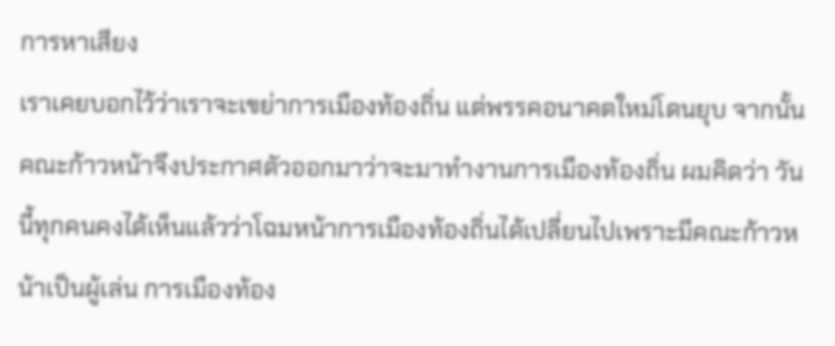การหาเสียง
เราเคยบอกไว้ว่าเราจะเขย่าการเมืองท้องถิ่น แต่พรรคอนาคตใหม่โดนยุบ จากนั้นคณะก้าวหน้าจึงประกาศตัวออกมาว่าจะมาทำงานการเมืองท้องถิ่น ผมคิดว่า วันนี้ทุกคนคงได้เห็นแล้วว่าโฉมหน้าการเมืองท้องถิ่นได้เปลี่ยนไปเพราะมีคณะก้าวหน้าเป็นผู้เล่น การเมืองท้อง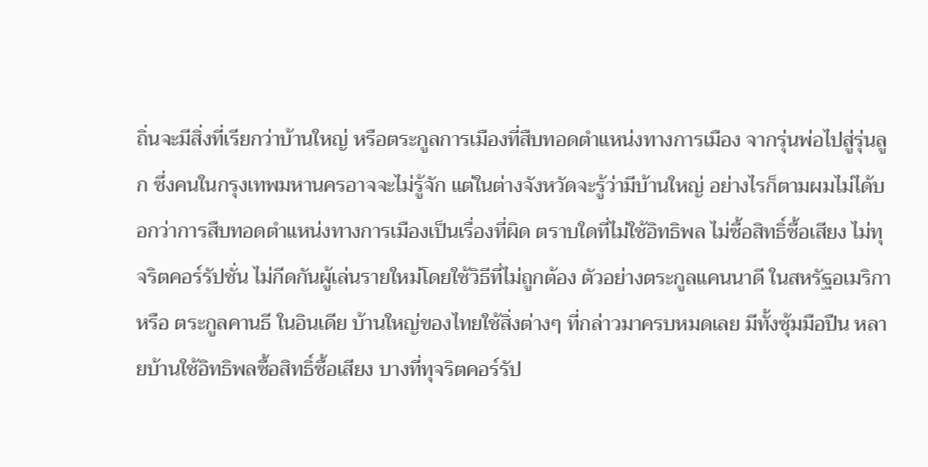ถิ่นจะมีสิ่งที่เรียกว่าบ้านใหญ่ หรือตระกูลการเมืองที่สืบทอดตำแหน่งทางการเมือง จากรุ่นพ่อไปสู่รุ่นลูก ซึ่งคนในกรุงเทพมหานครอาจจะไม่รู้จัก แต่ในต่างจังหวัดจะรู้ว่ามีบ้านใหญ่ อย่างไรก็ตามผมไม่ได้บอกว่าการสืบทอดตำแหน่งทางการเมืองเป็นเรื่องที่ผิด ตราบใดที่ไม่ใช้อิทธิพล ไม่ซื้อสิทธิ์ซื้อเสียง ไม่ทุจริตคอร์รัปชั่น ไม่กีดกันผู้เล่นรายใหม่โดยใช้วิธีที่ไม่ถูกต้อง ตัวอย่างตระกูลแคนนาดี ในสหรัฐอเมริกา หรือ ตระกูลคานธี ในอินเดีย บ้านใหญ่ของไทยใช้สิ่งต่างๆ ที่กล่าวมาครบหมดเลย มีทั้งซุ้มมือปืน หลายบ้านใช้อิทธิพลซื้อสิทธิ์ซื้อเสียง บางที่ทุจริตคอร์รัป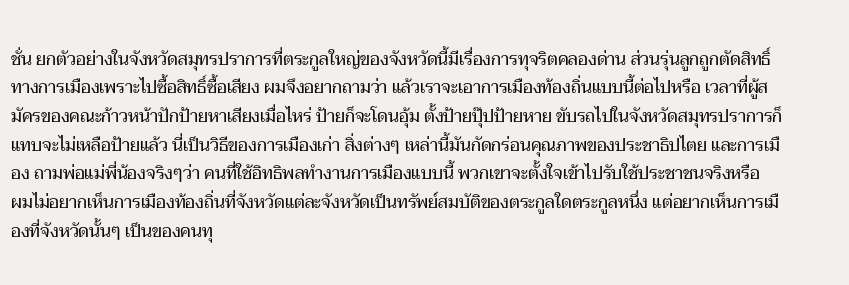ชั่น ยกตัวอย่างในจังหวัดสมุทรปราการที่ตระกูลใหญ่ของจังหวัดนี้มีเรื่องการทุจริตคลองด่าน ส่วนรุ่นลูกถูกตัดสิทธิ์ทางการเมืองเพราะไปซื้อสิทธิ์ซื้อเสียง ผมจึงอยากถามว่า แล้วเราจะเอาการเมืองท้องถิ่นแบบนี้ต่อไปหรือ เวลาที่ผู้สมัครของคณะก้าวหน้าปักป้ายหาเสียงเมื่อไหร่ ป้ายก็จะโดนอุ้ม ตั้งป้ายปุ๊ปป้ายหาย ขับรถไปในจังหวัดสมุทรปราการก็แทบจะไม่เหลือป้ายแล้ว นี่เป็นวิธีของการเมืองเก่า สิ่งต่างๆ เหล่านี้มันกัดกร่อนคุณภาพของประชาธิปไตย และการเมือง ถามพ่อแม่พี่น้องจริงๆว่า คนที่ใช้อิทธิพลทำงานการเมืองแบบนี้ พวกเขาจะตั้งใจเข้าไปรับใช้ประชาชนจริงหรือ
ผมไม่อยากเห็นการเมืองท้องถิ่นที่จังหวัดแต่ละจังหวัดเป็นทรัพย์สมบัติของตระกูลใดตระกูลหนึ่ง แต่อยากเห็นการเมืองที่จังหวัดนั้นๆ เป็นของคนทุ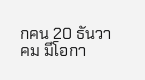กคน 20 ธันวาคม มีโอกา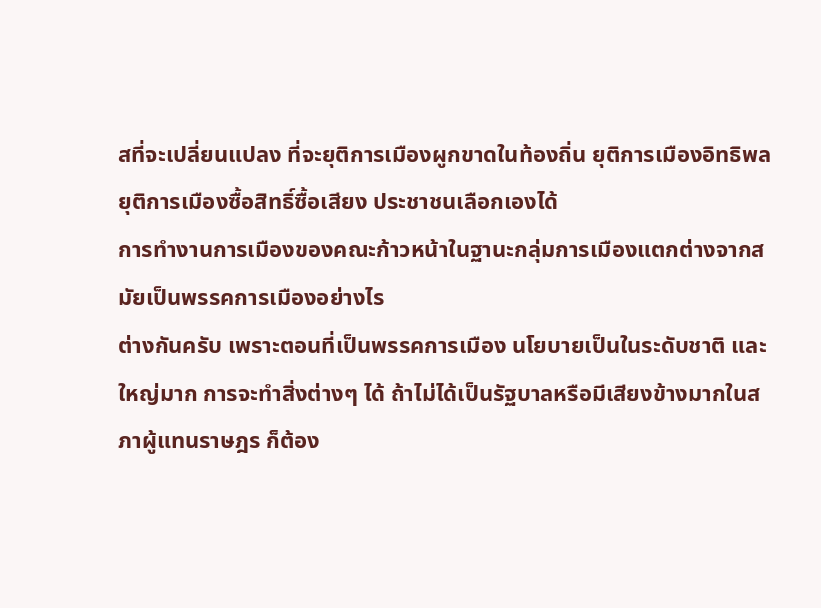สที่จะเปลี่ยนแปลง ที่จะยุติการเมืองผูกขาดในท้องถิ่น ยุติการเมืองอิทธิพล ยุติการเมืองซื้อสิทธิ์ซื้อเสียง ประชาชนเลือกเองได้
การทำงานการเมืองของคณะก้าวหน้าในฐานะกลุ่มการเมืองแตกต่างจากสมัยเป็นพรรคการเมืองอย่างไร
ต่างกันครับ เพราะตอนที่เป็นพรรคการเมือง นโยบายเป็นในระดับชาติ และใหญ่มาก การจะทำสิ่งต่างๆ ได้ ถ้าไม่ได้เป็นรัฐบาลหรือมีเสียงข้างมากในสภาผู้แทนราษฎร ก็ต้อง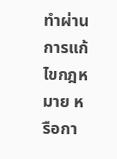ทำผ่านการแก้ไขกฎหมาย หรือกา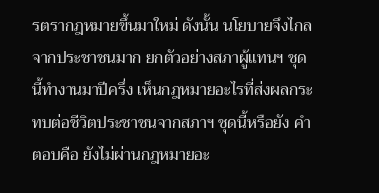รตรากฎหมายขึ้นมาใหม่ ดังนั้น นโยบายจึงไกลจากประชาชนมาก ยกตัวอย่างสภาผู้แทนฯ ชุดนี้ทำงานมาปีครึ่ง เห็นกฎหมายอะไรที่ส่งผลกระทบต่อชีวิตประชาชนจากสภาฯ ชุดนี้หรือยัง คำตอบคือ ยังไม่ผ่านกฎหมายอะ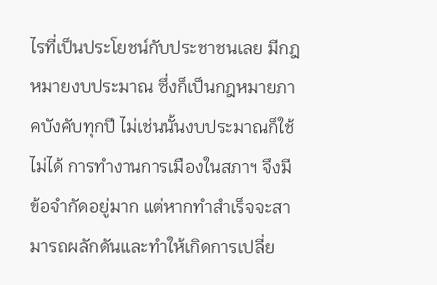ไรที่เป็นประโยชน์กับประชาชนเลย มีกฎหมายงบประมาณ ซึ่งก็เป็นกฎหมายภาคบังคับทุกปี ไม่เช่นนั้นงบประมาณก็ใช้ไม่ได้ การทำงานการเมืองในสภาฯ จึงมีข้อจำกัดอยู่มาก แต่หากทำสำเร็จจะสามารถผลักดันและทำให้เกิดการเปลี่ย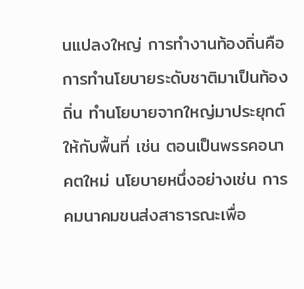นแปลงใหญ่ การทำงานท้องถิ่นคือ การทำนโยบายระดับชาติมาเป็นท้องถิ่น ทำนโยบายจากใหญ่มาประยุกต์ให้กับพื้นที่ เช่น ตอนเป็นพรรคอนาคตใหม่ นโยบายหนึ่งอย่างเช่น การคมนาคมขนส่งสาธารณะเพื่อ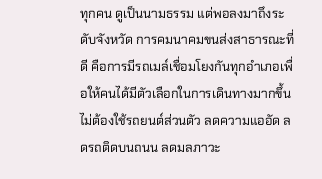ทุกคน ดูเป็นนามธรรม แต่พอลงมาถึงระดับจังหวัด การคมนาคมขนส่งสาธารณะที่ดี คือการมีรถเมล์เชื่อมโยงกันทุกอำเภอเพื่อให้คนได้มีตัวเลือกในการเดินทางมากขึ้น ไม่ต้องใช้รถยนต์ส่วนตัว ลดความแออัด ลดรถติดบนถนน ลดมลภาวะ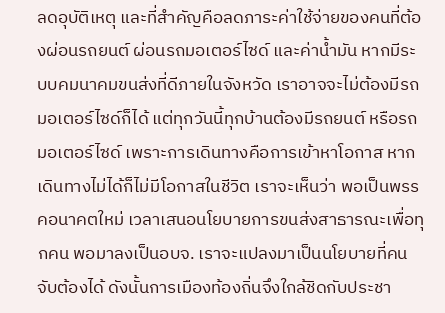ลดอุบัติเหตุ และที่สำคัญคือลดภาระค่าใช้จ่ายของคนที่ต้องผ่อนรถยนต์ ผ่อนรถมอเตอร์ไซด์ และค่าน้ำมัน หากมีระบบคมนาคมขนส่งที่ดีภายในจังหวัด เราอาจจะไม่ต้องมีรถมอเตอร์ไซด์ก็ได้ แต่ทุกวันนี้ทุกบ้านต้องมีรถยนต์ หรือรถมอเตอร์ไซด์ เพราะการเดินทางคือการเข้าหาโอกาส หากเดินทางไม่ได้ก็ไม่มีโอกาสในชีวิต เราจะเห็นว่า พอเป็นพรรคอนาคตใหม่ เวลาเสนอนโยบายการขนส่งสาธารณะเพื่อทุกคน พอมาลงเป็นอบจ. เราจะแปลงมาเป็นนโยบายที่คนจับต้องได้ ดังนั้นการเมืองท้องถิ่นจึงใกล้ชิดกับประชา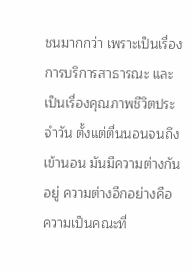ชนมากกว่า เพราะเป็นเรื่องการบริการสาธารณะ และเป็นเรื่องคุณภาพชีวิตประจำวัน ตั้งแต่ตื่นนอนจนถึงเข้านอน มันมีความต่างกันอยู่ ความต่างอีกอย่างคือ ความเป็นคณะที่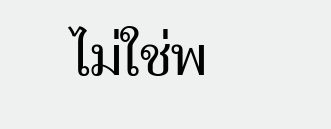ไม่ใช่พ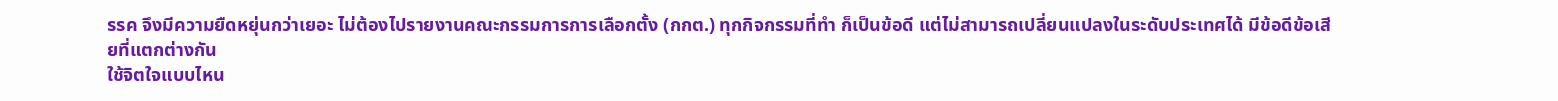รรค จึงมีความยืดหยุ่นกว่าเยอะ ไม่ต้องไปรายงานคณะกรรมการการเลือกตั้ง (กกต.) ทุกกิจกรรมที่ทำ ก็เป็นข้อดี แต่ไม่สามารถเปลี่ยนแปลงในระดับประเทศได้ มีข้อดีข้อเสียที่แตกต่างกัน
ใช้จิตใจแบบไหน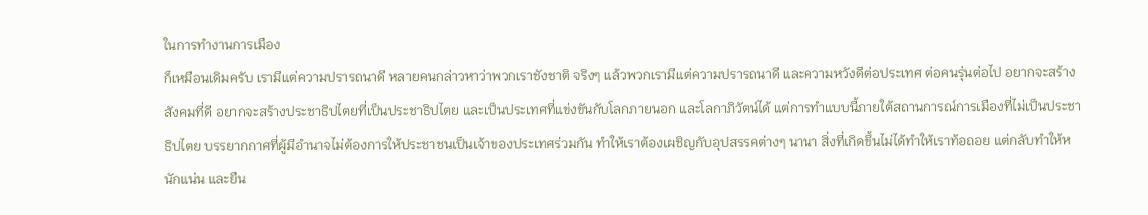ในการทำงานการเมือง
ก็เหมือนเดิมครับ เรามีแต่ความปรารถนาดี หลายคนกล่าวหาว่าพวกเราชังชาติ จริงๆ แล้วพวกเรามีแต่ความปรารถนาดี และความหวังดีต่อประเทศ ต่อคนรุ่นต่อไป อยากจะสร้างสังคมที่ดี อยากจะสร้างประชาธิปไตยที่เป็นประชาธิปไตย และเป็นประเทศที่แข่งขันกับโลกภายนอก และโลกาภิวัตน์ได้ แต่การทำแบบนี้ภายใต้สถานการณ์การเมืองที่ไม่เป็นประชาธิปไตย บรรยากกาศที่ผู้มีอำนาจไม่ต้องการให้ประชาชนเป็นเจ้าของประเทศร่วมกัน ทำให้เราต้องเผชิญกับอุปสรรคต่างๆ นานา สิ่งที่เกิดขึ้นไม่ได้ทำให้เราท้อถอย แต่กลับทำให้หนักแน่น และยืน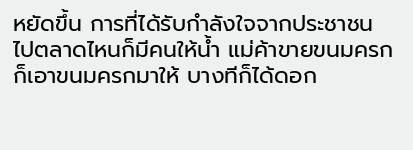หยัดขึ้น การที่ได้รับกำลังใจจากประชาชน ไปตลาดไหนก็มีคนให้น้ำ แม่ค้าขายขนมครกก็เอาขนมครกมาให้ บางทีก็ได้ดอก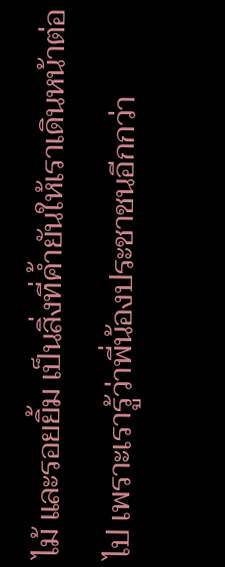ไม้ และรอยยิ้ม เป็นสิ่งที่ค้ำยันให้เราเดินหน้าต่อไป เพราะเรารู้ว่าพี่น้องประชาชนอีกกว่า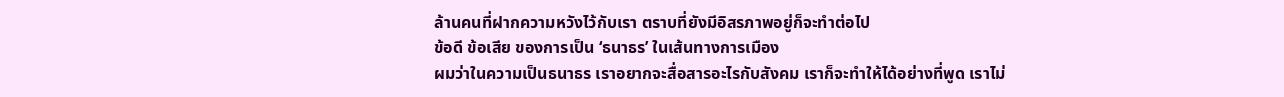ล้านคนที่ฝากความหวังไว้กับเรา ตราบที่ยังมีอิสรภาพอยู่ก็จะทำต่อไป
ข้อดี ข้อเสีย ของการเป็น ‘ธนาธร’ ในเส้นทางการเมือง
ผมว่าในความเป็นธนาธร เราอยากจะสื่อสารอะไรกับสังคม เราก็จะทำให้ได้อย่างที่พูด เราไม่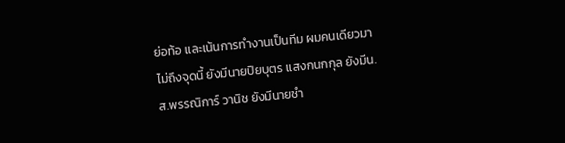ย่อท้อ และเน้นการทำงานเป็นทีม ผมคนเดียวมาไม่ถึงจุดนี้ ยังมีนายปิยบุตร แสงกนกกุล ยังมีน.ส.พรรณิการ์ วานิช ยังมีนายชำ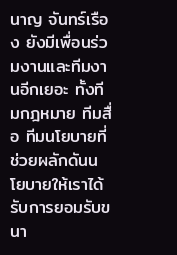นาญ จันทร์เรือง ยังมีเพื่อนร่วมงานและทีมงานอีกเยอะ ทั้งทีมกฎหมาย ทีมสื่อ ทีมนโยบายที่ช่วยผลักดันนโยบายให้เราได้รับการยอมรับขนา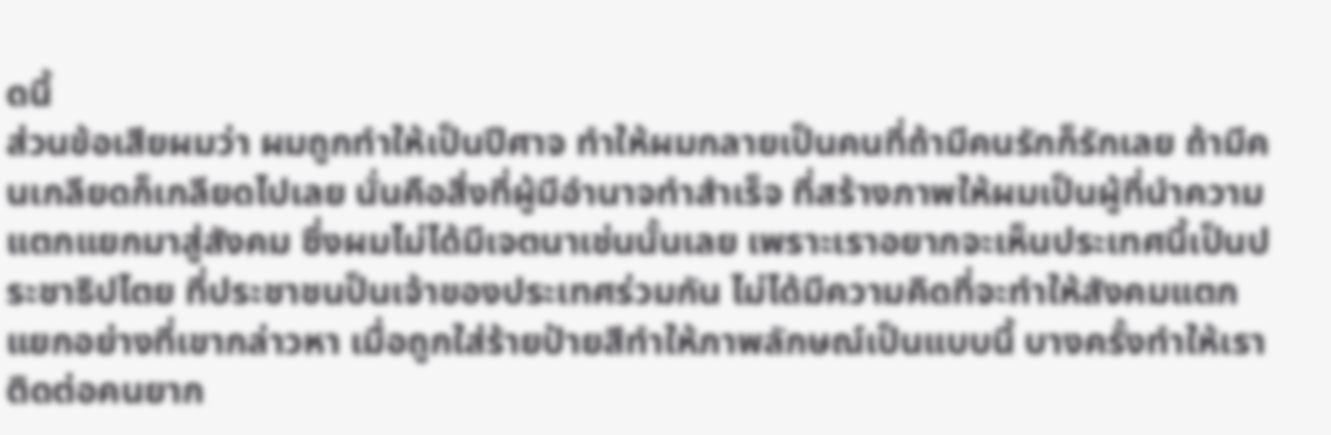ดนี้
ส่วนข้อเสียผมว่า ผมถูกทำให้เป็นปีศาจ ทำให้ผมกลายเป็นคนที่ถ้ามีคนรักก็รักเลย ถ้ามีคนเกลียดก็เกลียดไปเลย นั่นคือสิ่งที่ผู้มีอำนาจทำสำเร็จ ที่สร้างภาพให้ผมเป็นผู้ที่นำความแตกแยกมาสู่สังคม ซึ่งผมไม่ได้มีเจตนาเช่นนั้นเลย เพราะเราอยากจะเห็นประเทศนี้เป็นประชาธิปไตย ที่ประชาชนป็นเจ้าของประเทศร่วมกัน ไม่ได้มีความคิดที่จะทำให้สังคมแตกแยกอย่างที่เขากล่าวหา เมื่อถูกใส่ร้ายป้ายสีทำให้ภาพลักษณ์เป็นแบบนี้ บางครั้งทำให้เราติดต่อคนยาก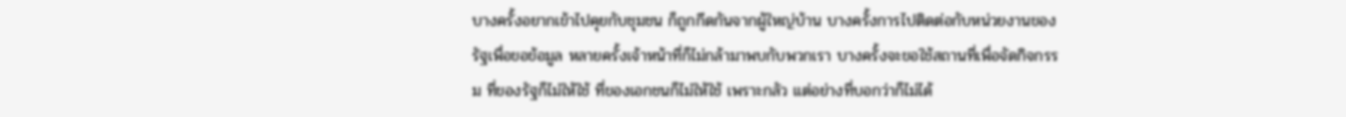บางครั้งอยากเข้าไปคุยกับชุมชน ก็ถูกกีดกันจากผู้ใหญ่บ้าน บางครั้งการไปติดต่อกับหน่วยงานของรัฐเพื่อขอข้อมูล หลายครั้งเจ้าหน้าที่ก็ไม่กล้ามาพบกับพวกเรา บางครั้งจะขอใช้สถานที่เพื่อจัดกิจกรรม ที่ของรัฐก็ไม่ให้ใช้ ที่ของเอกชนก็ไม่ให้ใช้ เพราะกลัว แต่อย่างที่บอกว่าก็ไม่ได้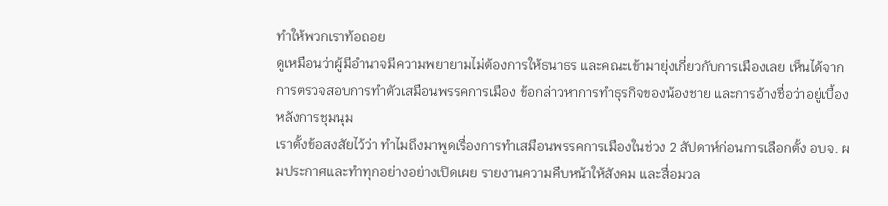ทำให้พวกเราท้อถอย
ดูเหมือนว่าผู้มีอำนาจมีความพยายามไม่ต้องการให้ธนาธร และคณะเข้ามายุ่งเกี่ยวกับการเมืองเลย เห็นได้จากการตรวจสอบการทำตัวเสมือนพรรคการเมือง ข้อกล่าวหาการทำธุรกิจของน้องชาย และการอ้างชื่อว่าอยู่เบื้องหลังการชุมนุม
เราตั้งข้อสงสัยไว้ว่า ทำไมถึงมาพูดเรื่องการทำเสมือนพรรคการเมืองในช่วง 2 สัปดาห์ก่อนการเลือกตั้ง อบจ. ผมประกาศและทำทุกอย่างอย่างเปิดเผย รายงานความคืบหน้าให้สังคม และสื่อมวล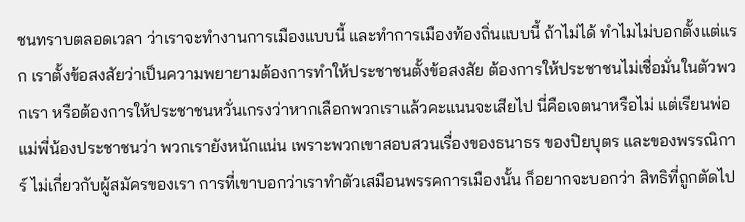ชนทราบตลอดเวลา ว่าเราจะทำงานการเมืองแบบนี้ และทำการเมืองท้องถิ่นแบบนี้ ถ้าไม่ได้ ทำไมไม่บอกตั้งแต่แรก เราตั้งข้อสงสัยว่าเป็นความพยายามต้องการทำให้ประชาชนตั้งข้อสงสัย ต้องการให้ประชาชนไม่เชื่อมั่นในตัวพวกเรา หรือต้องการให้ประชาชนหวั่นเกรงว่าหากเลือกพวกเราแล้วคะแนนจะเสียไป นี่คือเจตนาหรือไม่ แต่เรียนพ่อแม่พี่น้องประชาชนว่า พวกเรายังหนักแน่น เพราะพวกเขาสอบสวนเรื่องของธนาธร ของปิยบุตร และของพรรณิการ์ ไม่เกี่ยวกับผู้สมัครของเรา การที่เขาบอกว่าเราทำตัวเสมือนพรรคการเมืองนั้น ก็อยากจะบอกว่า สิทธิที่ถูกตัดไป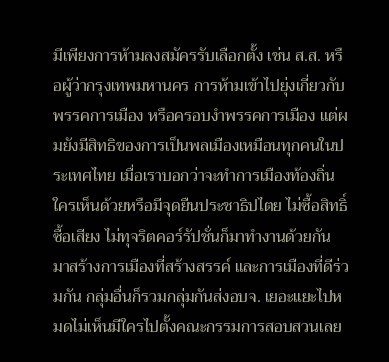มีเพียงการห้ามลงสมัครรับเลือกตั้ง เช่น ส.ส. หรือผู้ว่ากรุงเทพมหานคร การห้ามเข้าไปยุ่งเกี่ยวกับพรรคการเมือง หรือครอบงำพรรคการเมือง แต่ผมยังมีสิทธิของการเป็นพลเมืองเหมือนทุกคนในประเทศไทย เมื่อเราบอกว่าจะทำการเมืองท้องถิ่น ใครเห็นด้วยหรือมีจุดยืนประชาธิปไตย ไม่ซื้อสิทธิ์ซื้อเสียง ไม่ทุจริตคอร์รัปชั่นก็มาทำงานด้วยกัน มาสร้างการเมืองที่สร้างสรรค์ และการเมืองที่ดีร่วมกัน กลุ่มอื่นก็รวมกลุ่มกันส่งอบจ. เยอะแยะไปหมดไม่เห็นมีใครไปตั้งคณะกรรมการสอบสวนเลย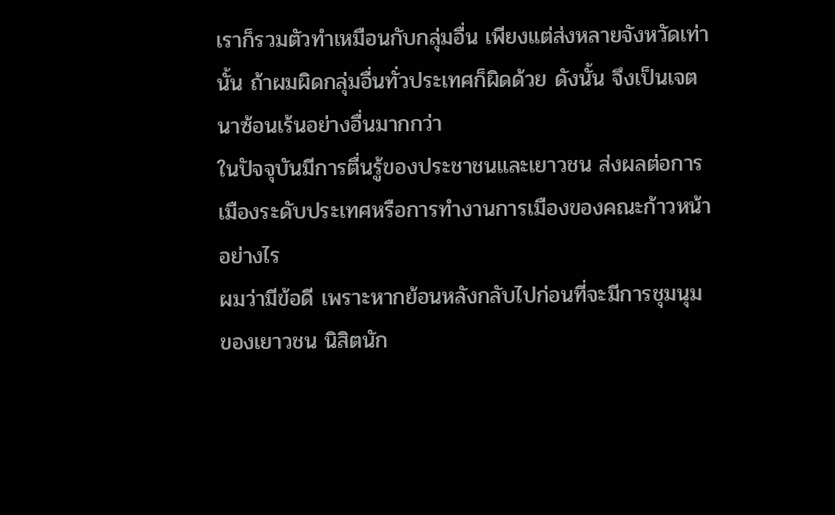เราก็รวมตัวทำเหมือนกับกลุ่มอื่น เพียงแต่ส่งหลายจังหวัดเท่านั้น ถ้าผมผิดกลุ่มอื่นทั่วประเทศก็ผิดด้วย ดังนั้น จึงเป็นเจตนาซ้อนเร้นอย่างอื่นมากกว่า
ในปัจจุบันมีการตื่นรู้ของประชาชนและเยาวชน ส่งผลต่อการเมืองระดับประเทศหรือการทำงานการเมืองของคณะก้าวหน้าอย่างไร
ผมว่ามีข้อดี เพราะหากย้อนหลังกลับไปก่อนที่จะมีการชุมนุมของเยาวชน นิสิตนัก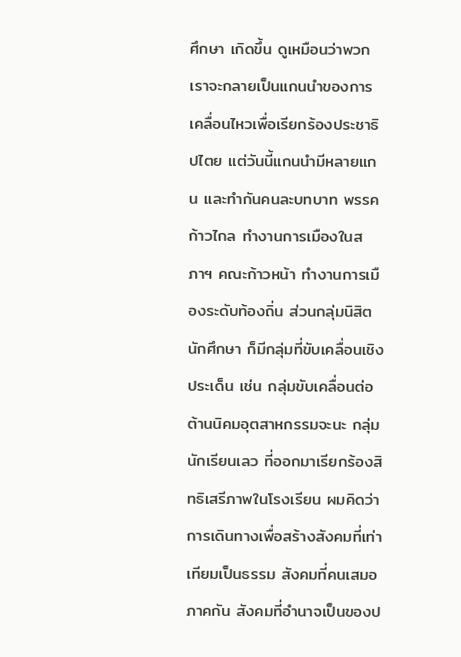ศึกษา เกิดขึ้น ดูเหมือนว่าพวกเราจะกลายเป็นแกนนำของการเคลื่อนไหวเพื่อเรียกร้องประชาธิปไตย แต่วันนี้แกนนำมีหลายแกน และทำกันคนละบทบาท พรรคก้าวไกล ทำงานการเมืองในสภาฯ คณะก้าวหน้า ทำงานการเมืองระดับท้องถิ่น ส่วนกลุ่มนิสิตนักศึกษา ก็มีกลุ่มที่ขับเคลื่อนเชิงประเด็น เช่น กลุ่มขับเคลื่อนต่อต้านนิคมอุตสาหกรรมจะนะ กลุ่มนักเรียนเลว ที่ออกมาเรียกร้องสิทธิเสรีภาพในโรงเรียน ผมคิดว่า การเดินทางเพื่อสร้างสังคมที่เท่าเทียมเป็นธรรม สังคมที่คนเสมอภาคกัน สังคมที่อำนาจเป็นของป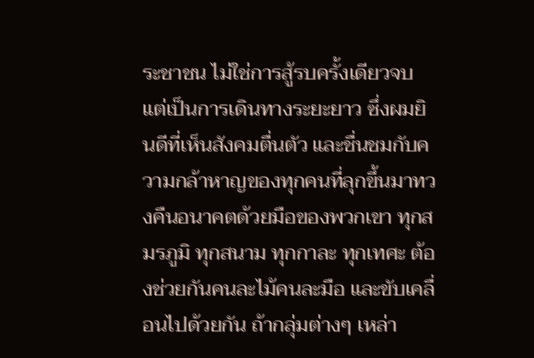ระชาชน ไม่ใช่การสู้รบครั้งเดียวจบ แต่เป็นการเดินทางระยะยาว ซึ่งผมยินดีที่เห็นสังคมตื่นตัว และชื่นชมกับความกล้าหาญของทุกคนที่ลุกขึ้นมาทวงคืนอนาคตด้วยมือของพวกเขา ทุกสมรภูมิ ทุกสนาม ทุกกาละ ทุกเทศะ ต้องช่วยกันคนละไม้คนละมือ และขับเคลื่อนไปด้วยกัน ถ้ากลุ่มต่างๆ เหล่า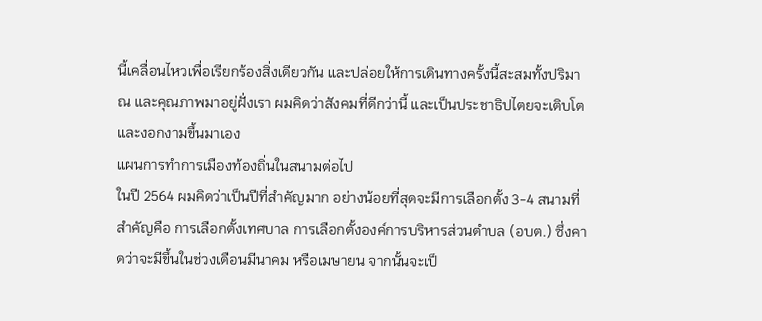นี้เคลื่อนไหวเพื่อเรียกร้องสิ่งเดียวกัน และปล่อยให้การเดินทางครั้งนี้สะสมทั้งปริมาณ และคุณภาพมาอยู่ฝั่งเรา ผมคิดว่าสังคมที่ดีกว่านี้ และเป็นประชาธิปไตยจะเติบโตและงอกงามขึ้นมาเอง
แผนการทำการเมืองท้องถิ่นในสนามต่อไป
ในปี 2564 ผมคิดว่าเป็นปีที่สำคัญมาก อย่างน้อยที่สุดจะมีการเลือกตั้ง 3-4 สนามที่สำคัญคือ การเลือกตั้งเทศบาล การเลือกตั้งองค์การบริหารส่วนตำบล (อบต.) ซึ่งคาดว่าจะมีขึ้นในช่วงเดือนมีนาคม หรือเมษายน จากนั้นจะเป็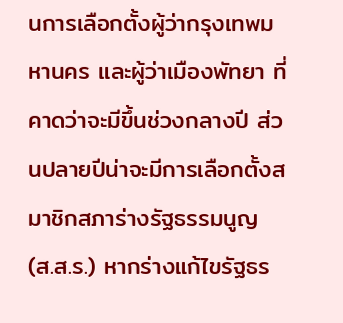นการเลือกตั้งผู้ว่ากรุงเทพมหานคร และผู้ว่าเมืองพัทยา ที่คาดว่าจะมีขึ้นช่วงกลางปี ส่วนปลายปีน่าจะมีการเลือกตั้งสมาชิกสภาร่างรัฐธรรมนูญ (ส.ส.ร.) หากร่างแก้ไขรัฐธร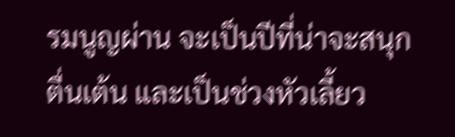รมนูญผ่าน จะเป็นปีที่น่าจะสนุก ตื่นเต้น และเป็นช่วงหัวเลี้ยว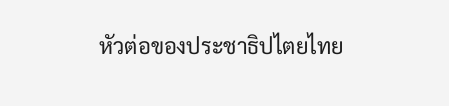หัวต่อของประชาธิปไตยไทย